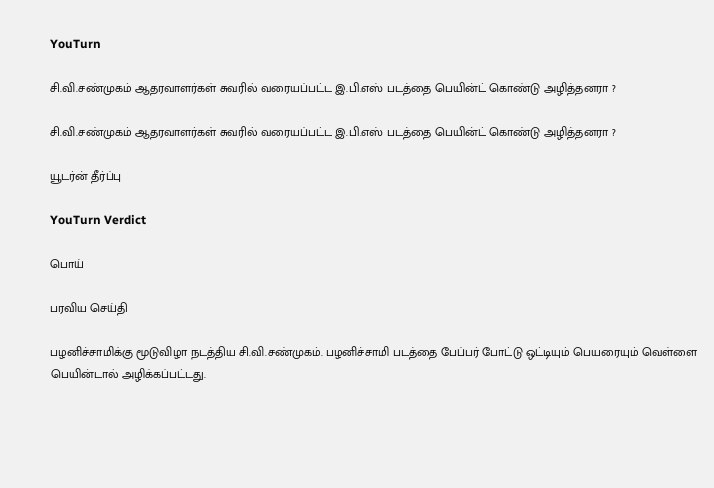YouTurn

சி.வி.சண்முகம் ஆதரவாளர்கள் சுவரில் வரையப்பட்ட இ.பி.எஸ் படத்தை பெயின்ட் கொண்டு அழித்தனரா ?

சி.வி.சண்முகம் ஆதரவாளர்கள் சுவரில் வரையப்பட்ட இ.பி.எஸ் படத்தை பெயின்ட் கொண்டு அழித்தனரா ?

யூடர்ன் தீர்ப்பு

YouTurn Verdict

பொய்

பரவிய செய்தி

பழனிச்சாமிக்கு மூடுவிழா நடத்திய சி.வி.சண்முகம். பழனிச்சாமி படத்தை பேப்பர் போட்டு ஒட்டியும் பெயரையும் வெள்ளை பெயின்டால் அழிக்கப்பட்டது.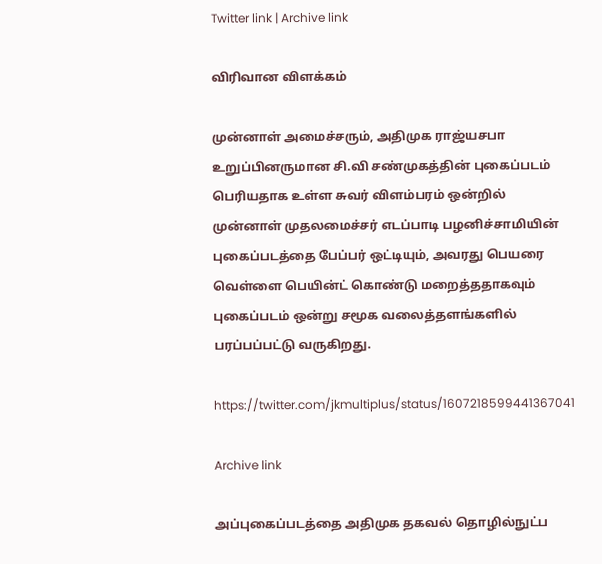Twitter link | Archive link

விரிவான விளக்கம்

முன்னாள் அமைச்சரும், அதிமுக ராஜ்யசபா உறுப்பினருமான சி.வி சண்முகத்தின் புகைப்படம் பெரியதாக உள்ள சுவர் விளம்பரம் ஒன்றில் முன்னாள் முதலமைச்சர் எடப்பாடி பழனிச்சாமியின் புகைப்படத்தை பேப்பர் ஒட்டியும், அவரது பெயரை வெள்ளை பெயின்ட் கொண்டு மறைத்ததாகவும் புகைப்படம் ஒன்று சமூக வலைத்தளங்களில் பரப்பப்பட்டு வருகிறது.

https://twitter.com/jkmultiplus/status/1607218599441367041

Archive link

அப்புகைப்படத்தை அதிமுக தகவல் தொழில்நுட்ப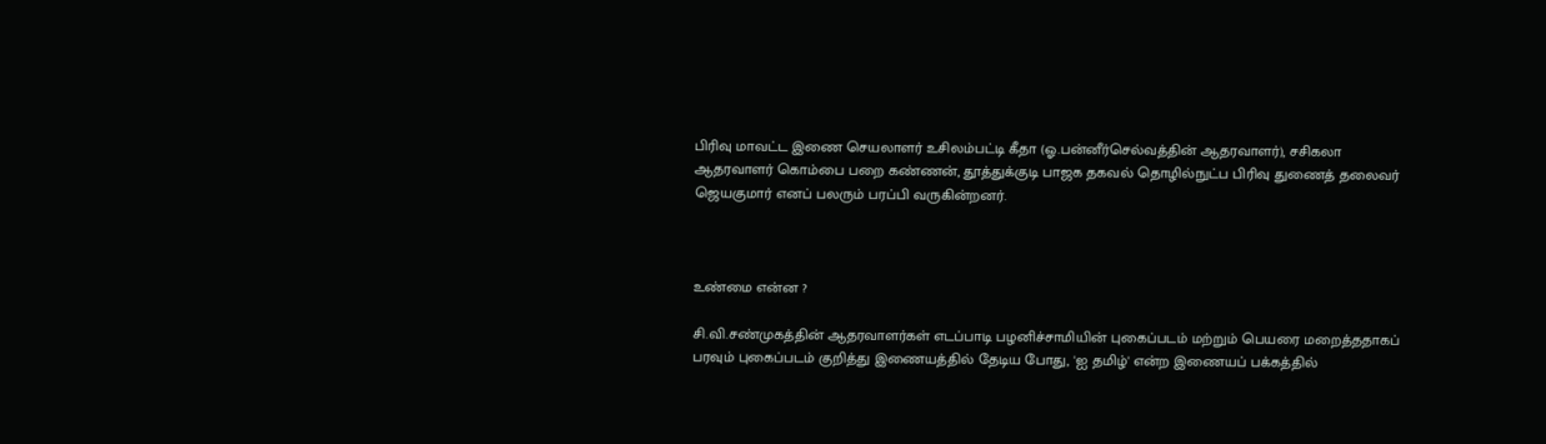பிரிவு மாவட்ட இணை செயலாளர் உசிலம்பட்டி கீதா (ஓ.பன்னீர்செல்வத்தின் ஆதரவாளர்), சசிகலா ஆதரவாளர் கொம்பை பறை கண்ணன், தூத்துக்குடி பாஜக தகவல் தொழில்நுட்ப பிரிவு துணைத் தலைவர் ஜெயகுமார் எனப் பலரும் பரப்பி வருகின்றனர்.



உண்மை என்ன ?

சி.வி.சண்முகத்தின் ஆதரவாளர்கள் எடப்பாடி பழனிச்சாமியின் புகைப்படம் மற்றும் பெயரை மறைத்ததாகப் பரவும் புகைப்படம் குறித்து இணையத்தில் தேடிய போது, 'ஐ தமிழ்' என்ற இணையப் பக்கத்தில்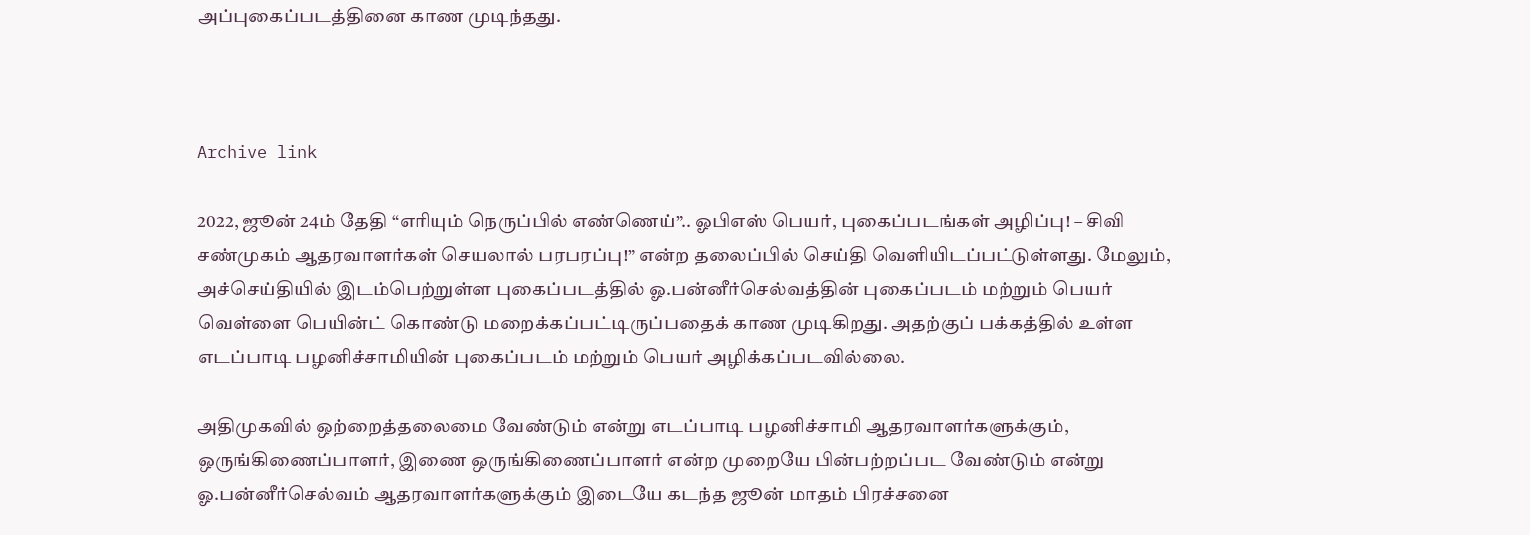அப்புகைப்படத்தினை காண முடிந்தது.



Archive link

2022, ஜூன் 24ம் தேதி “எரியும் நெருப்பில் எண்ணெய்”.. ஓபிஎஸ் பெயர், புகைப்படங்கள் அழிப்பு! – சிவி சண்முகம் ஆதரவாளர்கள் செயலால் பரபரப்பு!” என்ற தலைப்பில் செய்தி வெளியிடப்பட்டுள்ளது. மேலும், அச்செய்தியில் இடம்பெற்றுள்ள புகைப்படத்தில் ஓ.பன்னீர்செல்வத்தின் புகைப்படம் மற்றும் பெயர் வெள்ளை பெயின்ட் கொண்டு மறைக்கப்பட்டிருப்பதைக் காண முடிகிறது. அதற்குப் பக்கத்தில் உள்ள எடப்பாடி பழனிச்சாமியின் புகைப்படம் மற்றும் பெயர் அழிக்கப்படவில்லை.

அதிமுகவில் ஒற்றைத்தலைமை வேண்டும் என்று எடப்பாடி பழனிச்சாமி ஆதரவாளர்களுக்கும், ஒருங்கிணைப்பாளர், இணை ஒருங்கிணைப்பாளர் என்ற முறையே பின்பற்றப்பட வேண்டும் என்று ஓ.பன்னீர்செல்வம் ஆதரவாளர்களுக்கும் இடையே கடந்த ஜூன் மாதம் பிரச்சனை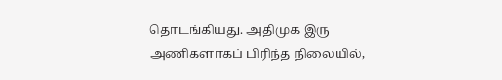தொடங்கியது. அதிமுக இரு அணிகளாகப் பிரிந்த நிலையில்,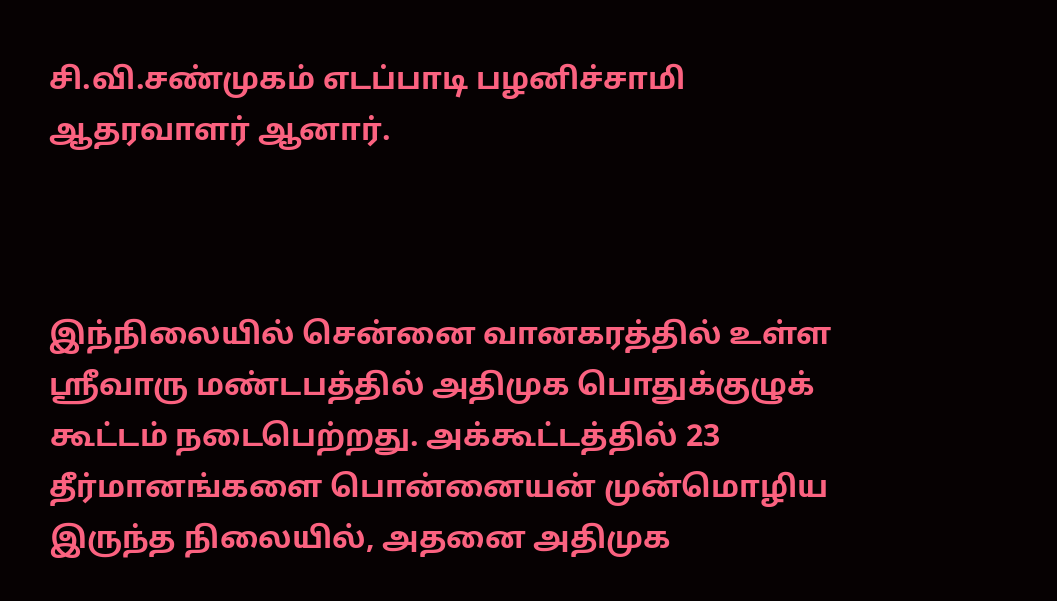சி.வி.சண்முகம் எடப்பாடி பழனிச்சாமி ஆதரவாளர் ஆனார்.



இந்நிலையில் சென்னை வானகரத்தில் உள்ள ஸ்ரீவாரு மண்டபத்தில் அதிமுக பொதுக்குழுக் கூட்டம் நடைபெற்றது. அக்கூட்டத்தில் 23 தீர்மானங்களை பொன்னையன் முன்மொழிய இருந்த நிலையில், அதனை அதிமுக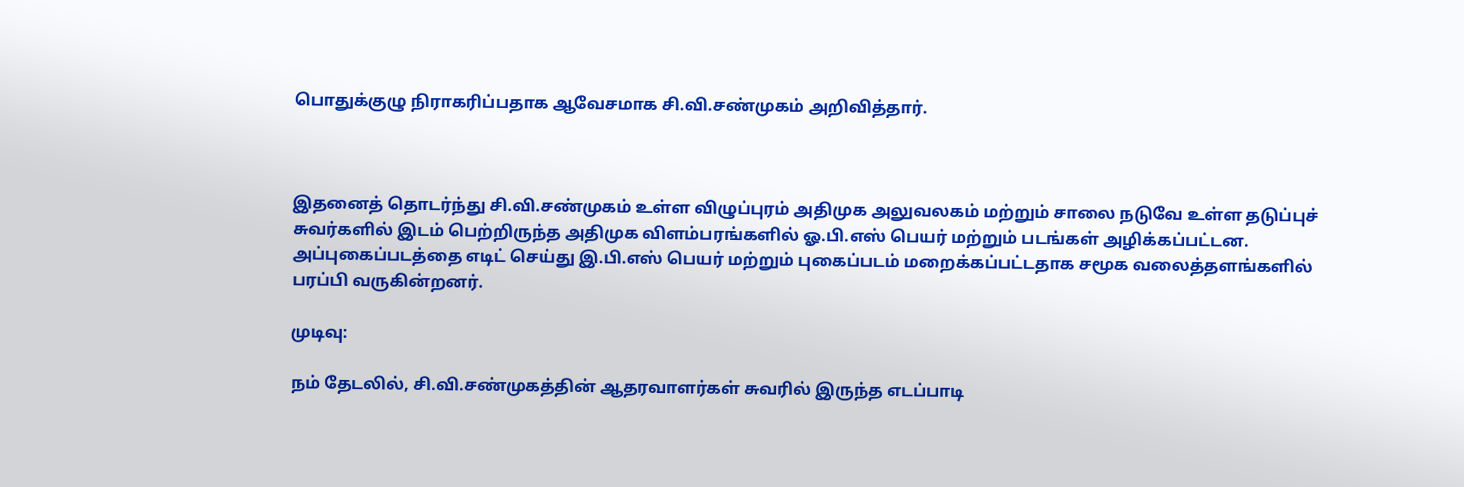பொதுக்குழு நிராகரிப்பதாக ஆவேசமாக சி.வி.சண்முகம் அறிவித்தார்.



இதனைத் தொடர்ந்து சி.வி.சண்முகம் உள்ள விழுப்புரம் அதிமுக அலுவலகம் மற்றும் சாலை நடுவே உள்ள தடுப்புச் சுவர்களில் இடம் பெற்றிருந்த அதிமுக விளம்பரங்களில் ஓ.பி.எஸ் பெயர் மற்றும் படங்கள் அழிக்கப்பட்டன. அப்புகைப்படத்தை எடிட் செய்து இ.பி.எஸ் பெயர் மற்றும் புகைப்படம் மறைக்கப்பட்டதாக சமூக வலைத்தளங்களில் பரப்பி வருகின்றனர்.

முடிவு:

நம் தேடலில், சி.வி.சண்முகத்தின் ஆதரவாளர்கள் சுவரில் இருந்த எடப்பாடி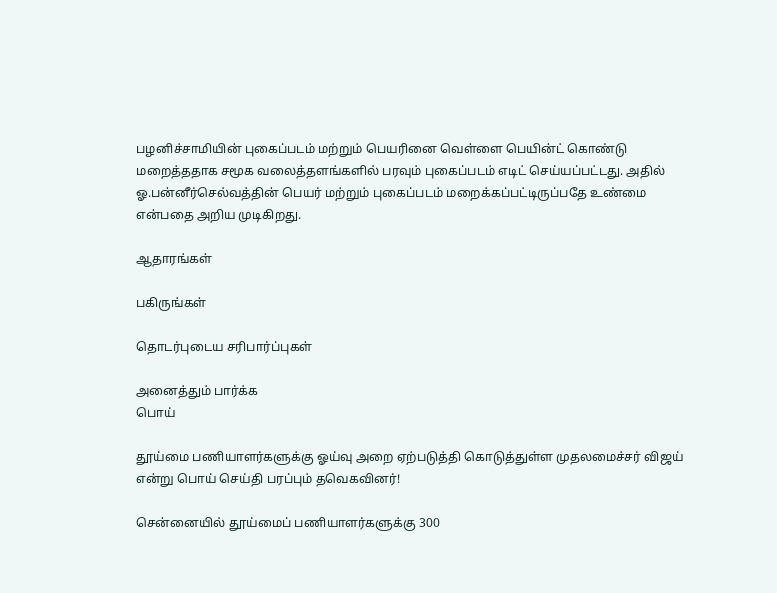பழனிச்சாமியின் புகைப்படம் மற்றும் பெயரினை வெள்ளை பெயின்ட் கொண்டு மறைத்ததாக சமூக வலைத்தளங்களில் பரவும் புகைப்படம் எடிட் செய்யப்பட்டது. அதில் ஓ.பன்னீர்செல்வத்தின் பெயர் மற்றும் புகைப்படம் மறைக்கப்பட்டிருப்பதே உண்மை என்பதை அறிய முடிகிறது.

ஆதாரங்கள்

பகிருங்கள்

தொடர்புடைய சரிபார்ப்புகள்

அனைத்தும் பார்க்க
பொய்

தூய்மை பணியாளர்களுக்கு ஓய்வு அறை ஏற்படுத்தி கொடுத்துள்ள முதலமைச்சர் விஜய் என்று பொய் செய்தி பரப்பும் தவெகவினர்!

சென்னையில் தூய்மைப் பணியாளர்களுக்கு 300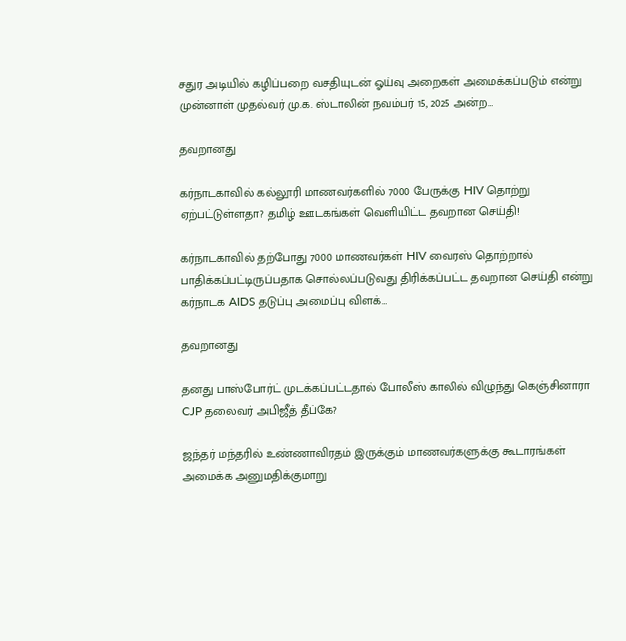சதுர அடியில் கழிப்பறை வசதியுடன் ஓய்வு அறைகள் அமைக்கப்படும் என்று முன்னாள் முதல்வர் மு.க. ஸ்டாலின் நவம்பர் 15, 2025 அன்ற…

தவறானது

கர்நாடகாவில் கல்லூரி மாணவர்களில் 7000 பேருக்கு HIV தொற்று ஏற்பட்டுள்ளதா? தமிழ் ஊடகங்கள் வெளியிட்ட தவறான செய்தி!

கர்நாடகாவில் தற்போது 7000 மாணவர்கள் HIV வைரஸ் தொற்றால் பாதிக்கப்பட்டிருப்பதாக சொல்லப்படுவது திரிக்கப்பட்ட தவறான செய்தி என்று கர்நாடக AIDS தடுப்பு அமைப்பு விளக்…

தவறானது

தனது பாஸ்போர்ட் முடக்கப்பட்டதால் போலீஸ் காலில் விழுந்து கெஞ்சினாரா CJP தலைவர் அபிஜீத் தீப்கே?

ஜந்தர் மந்தரில் உண்ணாவிரதம் இருக்கும் மாணவர்களுக்கு கூடாரங்கள் அமைக்க அனுமதிக்குமாறு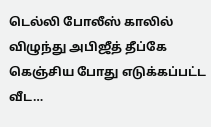டெல்லி போலீஸ் காலில் விழுந்து அபிஜீத் தீப்கே கெஞ்சிய போது எடுக்கப்பட்ட வீட…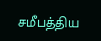சமீபத்திய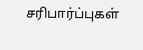சரிபார்ப்புகள்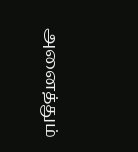அனைத்தும்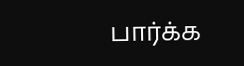பார்க்க